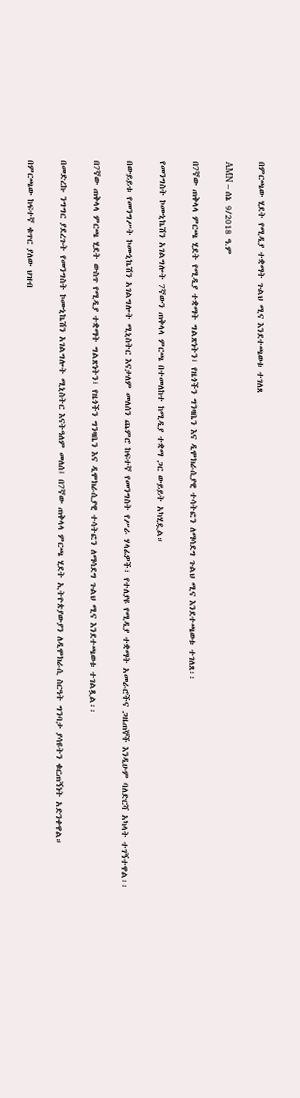በምርጫው ሂደት የሚዲያ ተቋማት ጉልህ ሚና እንደተጫወቱ ተገለጸ

AMN – ሰኔ 9/2018 ዓ.ም

በ7ኛው ጠቅላላ ምርጫ ሂደት የሚዲያ ተቋማት ግልጽነትን፣ የዜጎችን ግንዛቤን እና ዲሞክራሲያዊ ተሳትፎን ለማሳደግ ጉልህ ሚና እንደተጫወቱ ተገለጸ፡፡

የመንግስት ኮሙኒኬሽን አገልግሎት 7ኛውን ጠቅላላ ምርጫ በተመለከተ ከሚዲያ ተቋማ ጋር ውይይት አካሂዷል።

በውይይቱ የመንግሥት ኮሙኒኬሽን አገልግሎት ሚኒስትር እናታለም መለሰን ጨምሮ ከፍተኛ የመንግስት የሥራ ሃላፊዎች፣ የተለያዩ የሚዲያ ተቋማት አመራሮችና ጋዜጠኞች እንዲሁም ባለድርሻ አካላት ተገኝተዋል፡፡

በ7ኛው ጠቅላላ ምርጫ ሂደት ውስጥ የሚዲያ ተቋማት ግልጽነትን፣ የዜጎችን ግንዛቤን እና ዲሞክራሲያዊ ተሳትፎን ለማሳደግ ጉልህ ሚና እንደተጫወቱ ተገልጿል፡፡

በመድረኩ ንግግር ያደረጉት የመንግስት ኮሙኒኬሽን አገልግሎት ሚኒስትር እናትዓለም መለሰ፤ በ7ኛው ጠቅላላ ምርጫ ሂደት ኢትዮጵያውያን ለዲሞክራሲ ስርዓት ግንባታ ያሳዩትን ቁርጠኝነት አድንቀዋል።

በምርጫው ከፍተኛ ቁጥር ያለው ህዝብ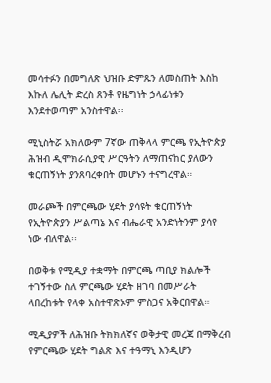መሳተፉን በመግለጽ ህዝቡ ድምጹን ለመስጠት እስከ እኩለ ሌሊት ድረስ ጸንቶ የዜግነት ኃላፊነቱን እንደተወጣም አንስተዋል፡፡

ሚኒስትሯ አክለውም 7ኛው ጠቅላላ ምርጫ የኢትዮጵያ ሕዝብ ዲሞክራሲያዊ ሥርዓትን ለማጠናከር ያለውን ቁርጠኝነት ያንጸባረቀበት መሆኑን ተናግረዋል።

መራጮች በምርጫው ሂደት ያሳዩት ቁርጠኝነት የኢትዮጵያን ሥልጣኔ እና ብሔራዊ አንድነትንም ያሳየ ነው ብለዋል፡፡

በወቅቱ የሚዲያ ተቋማት በምርጫ ጣቢያ ክልሎች ተገኝተው ስለ ምርጫው ሂደት ዘገባ በመሥራት ላበረከቱት የላቀ አስተዋጽኦም ምስጋና አቅርበዋል።

ሚዲያዎች ለሕዝቡ ትክክለኛና ወቅታዊ መረጃ በማቅረብ የምርጫው ሂደት ግልጽ እና ተዓማኒ እንዲሆን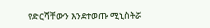የድርሻቸውን እንደተወጡ ሚኒስትሯ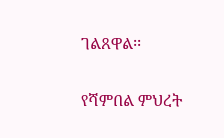ገልጸዋል፡፡

የሻምበል ምህረት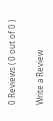0 Reviews ( 0 out of 0 )

Write a Review